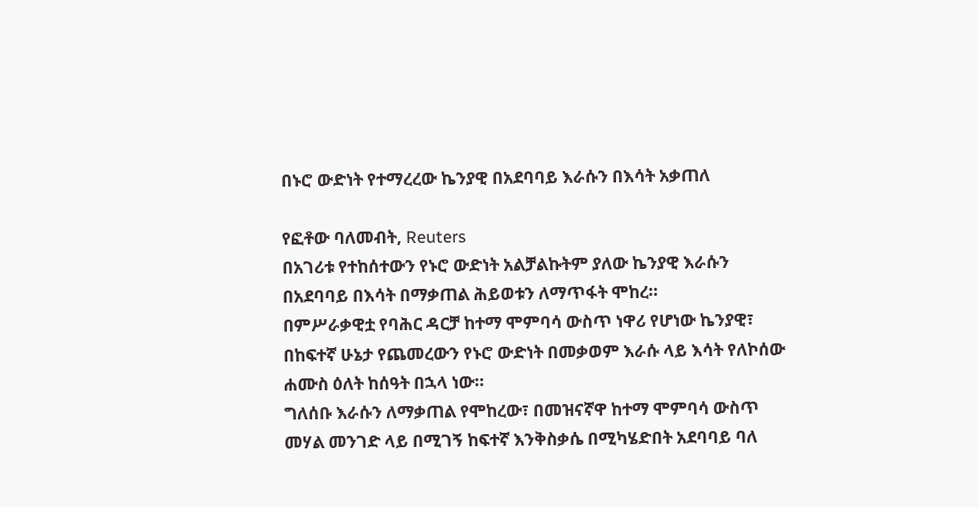በኑሮ ውድነት የተማረረው ኬንያዊ በአደባባይ እራሱን በእሳት አቃጠለ

የፎቶው ባለመብት, Reuters
በአገሪቱ የተከሰተውን የኑሮ ውድነት አልቻልኩትም ያለው ኬንያዊ እራሱን በአደባባይ በእሳት በማቃጠል ሕይወቱን ለማጥፋት ሞከረ።
በምሥራቃዊቷ የባሕር ዳርቻ ከተማ ሞምባሳ ውስጥ ነዋሪ የሆነው ኬንያዊ፣ በከፍተኛ ሁኔታ የጨመረውን የኑሮ ውድነት በመቃወም እራሱ ላይ እሳት የለኮሰው ሐሙስ ዕለት ከሰዓት በኋላ ነው።
ግለሰቡ እራሱን ለማቃጠል የሞከረው፣ በመዝናኛዋ ከተማ ሞምባሳ ውስጥ መሃል መንገድ ላይ በሚገኝ ከፍተኛ እንቅስቃሴ በሚካሄድበት አደባባይ ባለ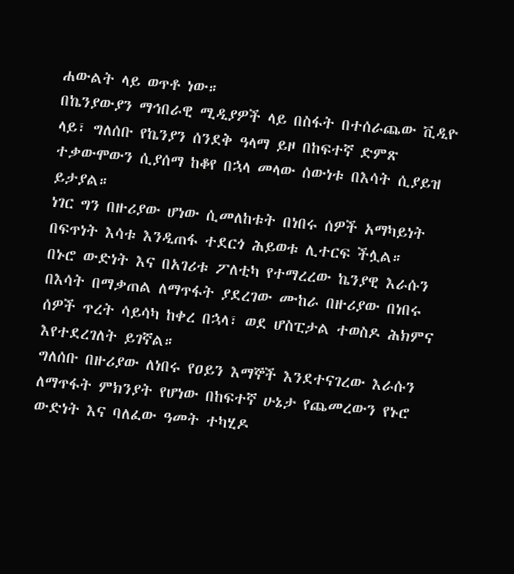ሐውልት ላይ ወጥቶ ነው።
በኬንያውያን ማኅበራዊ ሚዲያዎች ላይ በስፋት በተሰራጨው ቪዲዮ ላይ፣ ግለሰቡ የኬንያን ሰንደቅ ዓላማ ይዞ በከፍተኛ ድምጽ ተቃውሞውን ሲያሰማ ከቆየ በኋላ መላው ሰውነቱ በእሳት ሲያይዝ ይታያል።
ነገር ግን በዙሪያው ሆነው ሲመለከቱት በነበሩ ሰዎች አማካይነት በፍጥነት እሳቱ እንዲጠፋ ተደርጎ ሕይወቱ ሊተርፍ ችሏል።
በኑሮ ውድነት እና በአገሪቱ ፖለቲካ የተማረረው ኬንያዊ እራሱን በእሳት በማቃጠል ለማጥፋት ያደረገው ሙከራ በዙሪያው በነበሩ ሰዎች ጥረት ሳይሳካ ከቀረ በኋላ፣ ወደ ሆስፒታል ተወስዶ ሕክምና እየተደረገለት ይገኛል።
ግለሰቡ በዙሪያው ለነበሩ የዐይን እማኞች እንደተናገረው እራሱን ለማጥፋት ምክንያት የሆነው በከፍተኛ ሁኔታ የጨመረውን የኑሮ ውድነት እና ባለፈው ዓመት ተካሂዶ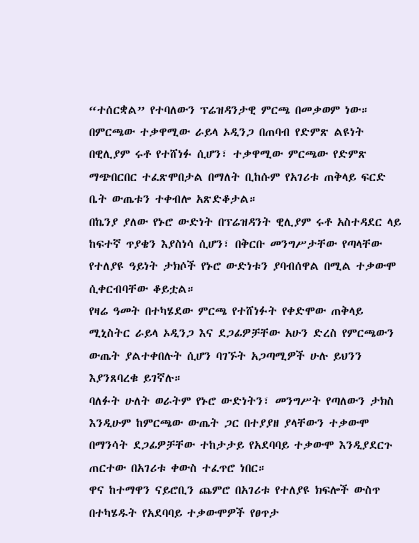“ተሰርቋል” የተባለውን ፕሬዝዳንታዊ ምርጫ በመቃወም ነው።
በምርጫው ተቃዋሚው ራይላ ኦዲንጋ በጠባብ የድምጽ ልዩነት በዊሊያም ሩቶ የተሸነፉ ሲሆን፣ ተቃዋሚው ምርጫው የድምጽ ማጭበርበር ተፈጽሞበታል በማለት ቢከሱም የአገሪቱ ጠቅላይ ፍርድ ቤት ውጤቱን ተቀብሎ አጽድቆታል።
በኬንያ ያለው የኑሮ ውድነት በፕሬዝዳንት ዊሊያም ሩቶ አስተዳደር ላይ ከፍተኛ ጥያቄን እያስነሳ ሲሆን፣ በቅርቡ መንግሥታቸው የጣላቸው የተለያዩ ዓይነት ታክሶች የኑሮ ውድነቱን ያባብሰዋል በሚል ተቃውሞ ሲቀርብባቸው ቆይቷል።
የዛሬ ዓመት በተካሄደው ምርጫ የተሸነፉት የቀድሞው ጠቅላይ ሚኒስትር ራይላ ኦዲንጋ እና ደጋፊዎቻቸው አሁን ድረስ የምርጫውን ውጤት ያልተቀበሉት ሲሆን ባገኙት አጋጣሚዎች ሁሉ ይህንን እያንጸባረቁ ይገኛሉ።
ባለፉት ሁለት ወራትም የኑሮ ውድነትን፣ መንግሥት የጣለውን ታክስ እንዲሁም ከምርጫው ውጤት ጋር በተያያዘ ያላቸውን ተቃውሞ በማንሳት ደጋፊዎቻቸው ተከታታይ የአደባባይ ተቃውሞ እንዲያደርጉ ጠርተው በአገሪቱ ቀውስ ተፈጥሮ ነበር።
ዋና ከተማዋን ናይሮቢን ጨምሮ በአገሪቱ የተለያዩ ክፍሎች ውስጥ በተካሄዱት የአደባባይ ተቃውሞዎች የፀጥታ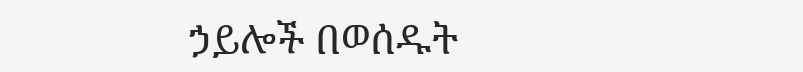ኃይሎች በወሰዱት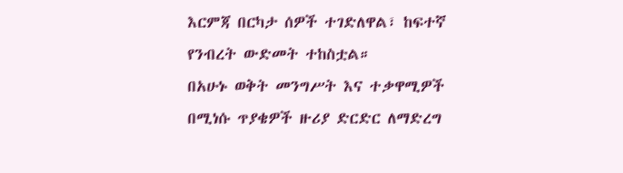እርምጃ በርካታ ሰዎች ተገድለዋል፣ ከፍተኛ የንብረት ውድመት ተከስቷል።
በአሁኑ ወቅት መንግሥት እና ተቃዋሚዎች በሚነሱ ጥያቄዎች ዙሪያ ድርድር ለማድረግ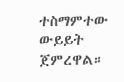ተስማምተው ውይይት ጀምረዋል።